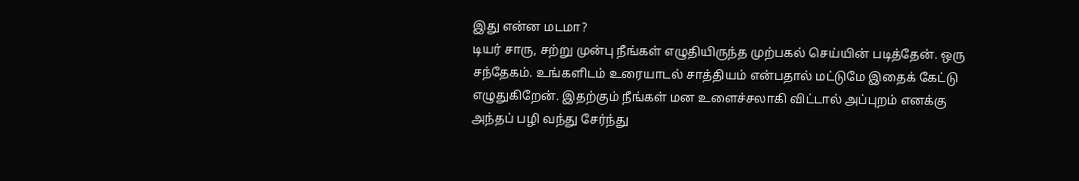இது என்ன மடமா?
டியர் சாரு, சற்று முன்பு நீங்கள் எழுதியிருந்த முற்பகல் செய்யின் படித்தேன். ஒரு சந்தேகம். உங்களிடம் உரையாடல் சாத்தியம் என்பதால் மட்டுமே இதைக் கேட்டு எழுதுகிறேன். இதற்கும் நீங்கள் மன உளைச்சலாகி விட்டால் அப்புறம் எனக்கு அந்தப் பழி வந்து சேர்ந்து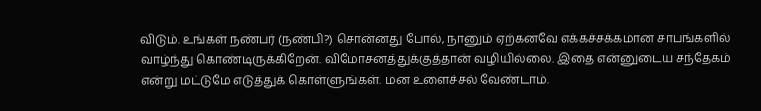விடும். உங்கள் நண்பர் (நண்பி?) சொன்னது போல், நானும் ஏற்கனவே எக்கச்சக்கமான சாபங்களில் வாழ்ந்து கொண்டிருக்கிறேன். விமோசனத்துக்குத்தான் வழியில்லை. இதை என்னுடைய சந்தேகம் என்று மட்டுமே எடுத்துக் கொள்ளுங்கள். மன உளைச்சல் வேண்டாம்.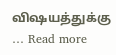விஷயத்துக்கு … Read more